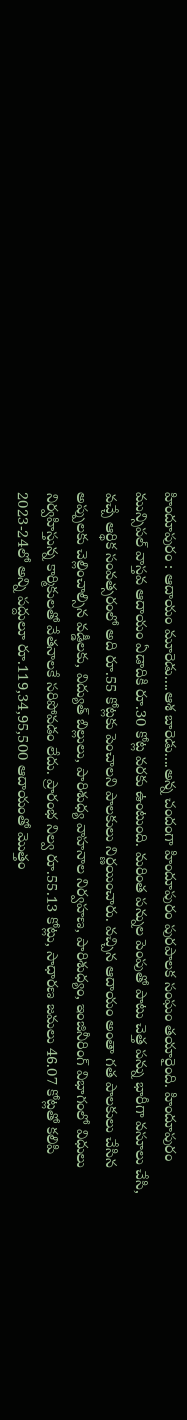హిందూపురం : ఆదాయం మూరెడు....ఆశ బారెడు....అన్న చందంగా హిందూపురం పురపాలక సంఘం తయారైంది. హిందూపురం మున్సిపల్ వాస్తవ ఆదాయం ఏడాదికి రూ.30 కోట్ల వరకు ఉంటుంది. మరింత పన్నుల పెంపుతో పాటు చెత్త పన్ను భారీగా వసూలు చేసి, వచ్చే ఆర్థిక సంవత్సరంలో అది రూ.55 కోట్లకు పెంచాలని పాలకులు నిర్ణయించారు. వచ్చిన ఆదాయం అంతా గత పాలకులు చేసిన అప్పులకు చెల్లించాల్సిన వడ్డీలకు, విద్యుత్ బిల్లులు, పారిశుధ్య వాహనాల నిర్వహణ, పారిశుధ్యం, ఇంజినీరింగ్ విభాగంలో విధులు నిర్వహిస్తున్న కార్మికులతో వేతనాలకే సరిపోవడం లేదు. ప్రారంభ నిల్వ రూ.55.13 కోట్లు, సాధారణ జమలు 46.07 కోట్లతో కలిపి 2023-24లో అన్ని పద్దులూ రూ.119,34,95,500 ఆదాయంతో మొత్తం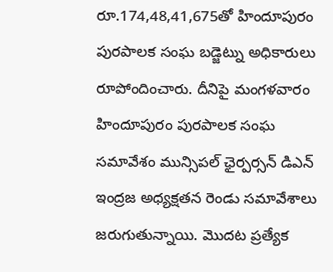రూ.174,48,41,675తో హిందూపురం పురపాలక సంఘ బడ్జెట్ను అధికారులు రూపోందించారు. దీనిపై మంగళవారం హిందూపురం పురపాలక సంఘ సమావేశం మున్సిపల్ ఛైర్పర్సన్ డిఎన్ ఇంద్రజ అధ్యక్షతన రెండు సమావేశాలు జరుగుతున్నాయి. మొదట ప్రత్యేక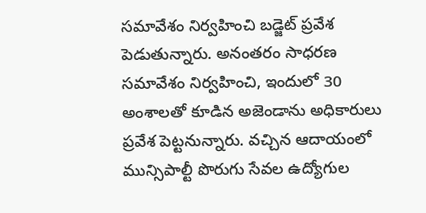సమావేశం నిర్వహించి బడ్జెట్ ప్రవేశ పెడుతున్నారు. అనంతరం సాధరణ సమావేశం నిర్వహించి, ఇందులో 30 అంశాలతో కూడిన అజెండాను అధికారులు ప్రవేశ పెట్టనున్నారు. వచ్చిన ఆదాయంలో మున్సిపాల్టీ పొరుగు సేవల ఉద్యోగుల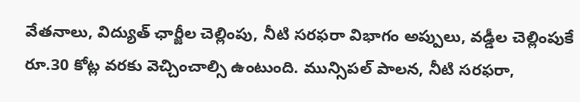వేతనాలు, విద్యుత్ ఛార్జీల చెల్లింపు, నీటి సరఫరా విభాగం అప్పులు, వడ్డీల చెల్లింపుకే రూ.30 కోట్ల వరకు వెచ్చించాల్సి ఉంటుంది. మున్సిపల్ పాలన, నీటి సరఫరా,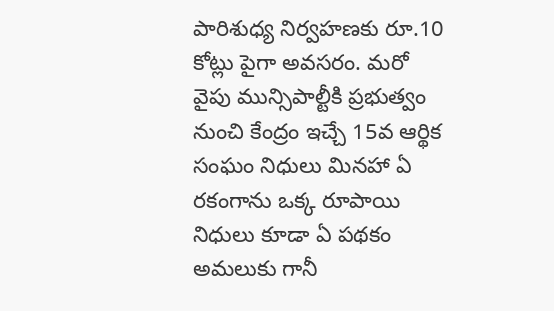పారిశుధ్య నిర్వహణకు రూ.10 కోట్లు పైగా అవసరం. మరో వైపు మున్సిపాల్టీకి ప్రభుత్వం నుంచి కేంద్రం ఇచ్చే 15వ ఆర్థిక సంఘం నిధులు మినహా ఏ రకంగాను ఒక్క రూపాయి నిధులు కూడా ఏ పథకం అమలుకు గానీ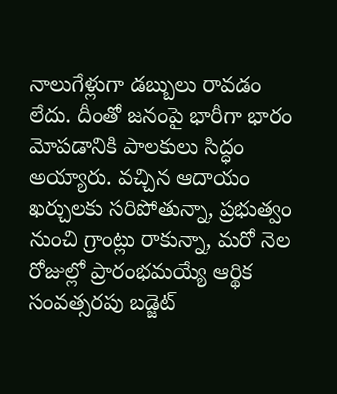నాలుగేళ్లుగా డబ్బులు రావడం లేదు. దీంతో జనంపై భారీగా భారం మోపడానికి పాలకులు సిద్ధం అయ్యారు. వచ్చిన ఆదాయం ఖర్చులకు సరిపోతున్నా, ప్రభుత్వం నుంచి గ్రాంట్లు రాకున్నా, మరో నెల రోజుల్లో ప్రారంభమయ్యే ఆర్థిక సంవత్సరపు బడ్జెట్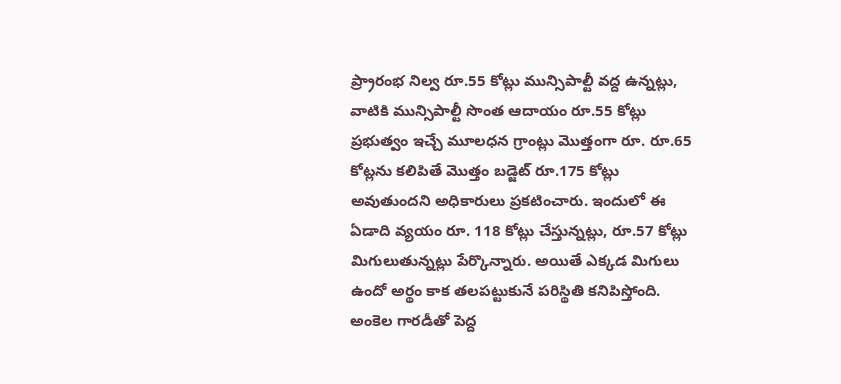ప్ర్రారంభ నిల్వ రూ.55 కోట్లు మున్సిపాల్టీ వద్ద ఉన్నట్లు, వాటికి మున్సిపాల్టీ సొంత ఆదాయం రూ.55 కోట్లు ప్రభుత్వం ఇచ్చే మూలధన గ్రాంట్లు మొత్తంగా రూ. రూ.65 కోట్లను కలిపితే మొత్తం బడ్జెట్ రూ.175 కోట్లు అవుతుందని అధికారులు ప్రకటించారు. ఇందులో ఈ ఏడాది వ్యయం రూ. 118 కోట్లు చేస్తున్నట్లు, రూ.57 కోట్లు మిగులుతున్నట్లు పేర్కొన్నారు. అయితే ఎక్కడ మిగులు ఉందో అర్థం కాక తలపట్టుకునే పరిస్థితి కనిపిస్తోంది. అంకెల గారడీతో పెద్ద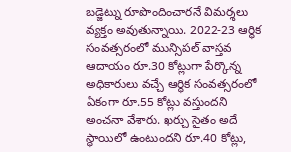బడ్జెట్ను రూపొందించారనే విమర్శలు వ్యక్తం అవుతున్నాయి. 2022-23 ఆర్థిక సంవత్సరంలో మున్సిపల్ వాస్తవ ఆదాయం రూ.30 కోట్లుగా పేర్కొన్న అధికారులు వచ్చే ఆర్థిక సంవత్సరంలో ఏకంగా రూ.55 కోట్లు వస్తుందని అంచనా వేశారు. ఖర్చు సైతం అదే స్థాయిలో ఉంటుందని రూ.40 కోట్లు,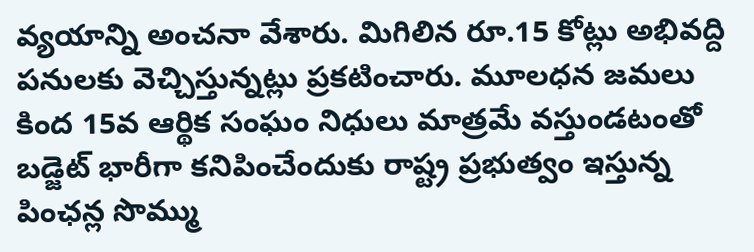వ్యయాన్ని అంచనా వేశారు. మిగిలిన రూ.15 కోట్లు అభివద్ది పనులకు వెచ్చిస్తున్నట్లు ప్రకటించారు. మూలధన జమలు కింద 15వ ఆర్థిక సంఘం నిధులు మాత్రమే వస్తుండటంతో బడ్జెట్ భారీగా కనిపించేందుకు రాష్ట్ర ప్రభుత్వం ఇస్తున్న పింఛన్ల సొమ్ము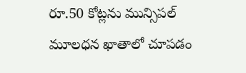రూ.50 కోట్లను మున్సిపల్ మూలధన ఖాతాలో చూపడం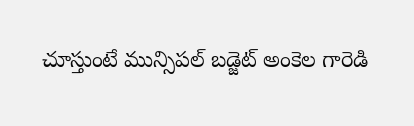చూస్తుంటే మున్సిపల్ బడ్జెట్ అంకెల గారెడి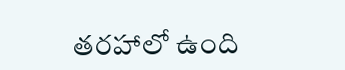తరహాలో ఉంది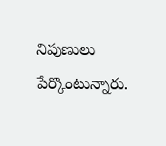నిపుణులు పేర్కొంటున్నారు.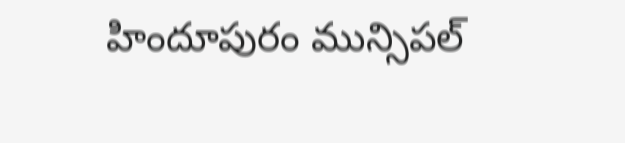హిందూపురం మున్సిపల్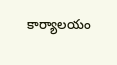కార్యాలయం